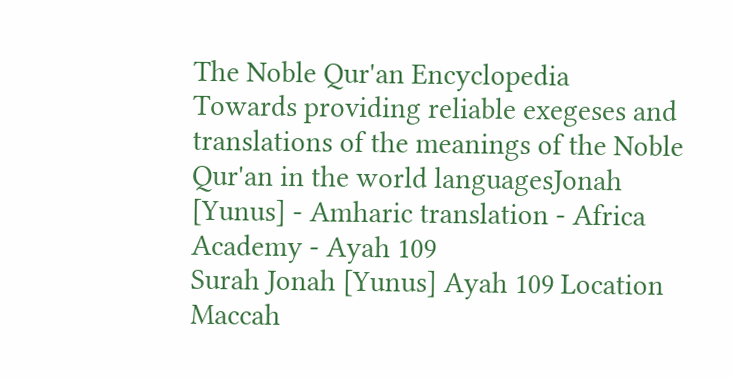The Noble Qur'an Encyclopedia
Towards providing reliable exegeses and translations of the meanings of the Noble Qur'an in the world languagesJonah [Yunus] - Amharic translation - Africa Academy - Ayah 109
Surah Jonah [Yunus] Ayah 109 Location Maccah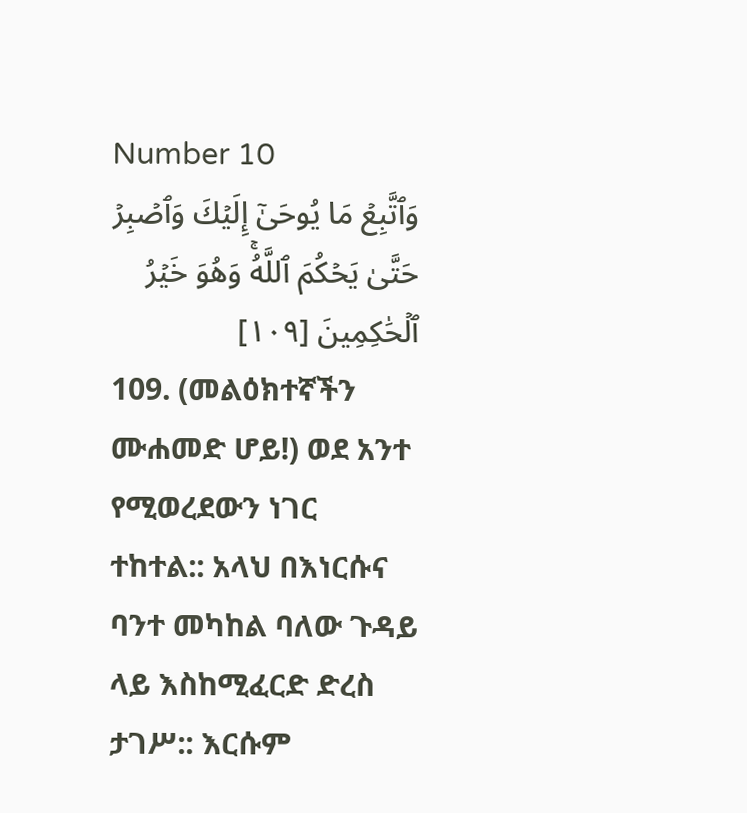Number 10
وَٱتَّبِعۡ مَا يُوحَىٰٓ إِلَيۡكَ وَٱصۡبِرۡ حَتَّىٰ يَحۡكُمَ ٱللَّهُۚ وَهُوَ خَيۡرُ ٱلۡحَٰكِمِينَ [١٠٩]
109. (መልዕክተኛችን ሙሐመድ ሆይ!) ወደ አንተ የሚወረደውን ነገር ተከተል:: አላህ በእነርሱና ባንተ መካከል ባለው ጉዳይ ላይ እስከሚፈርድ ድረስ ታገሥ:: እርሱም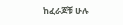ከፈራጆቹ ሁሉ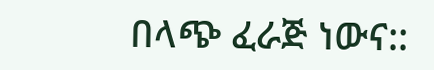በላጭ ፈራጅ ነውና::